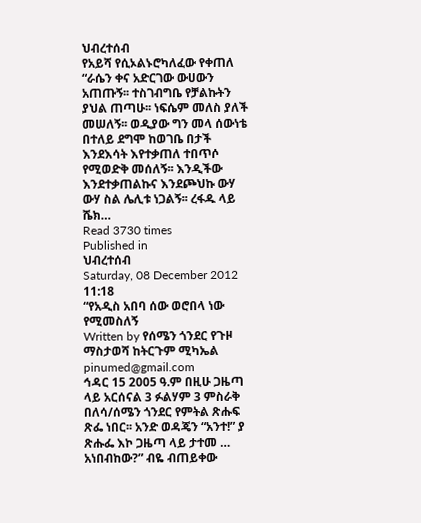ህብረተሰብ
የአይሻ የሲኦልኑሮካለፈው የቀጠለ “ራሴን ቀና አድርገው ውሀውን አጠጡኝ፡፡ ተስገብግቤ የቻልኩትን ያህል ጠጣሁ፡፡ ነፍሴም መለስ ያለች መሠለኝ፡፡ ወዲያው ግን መላ ሰውነቴ በተለይ ደግሞ ከወገቤ በታች እንደእሳት እየተቃጠለ ተበጥሶ የሚወድቅ መሰለኝ፡፡ እንዲችው እንደተቃጠልኩና እንደጮህኩ ውሃ ውሃ ስል ሌሊቱ ነጋልኝ፡፡ ረፋዱ ላይ ሼክ…
Read 3730 times
Published in
ህብረተሰብ
Saturday, 08 December 2012 11:18
“የአዲስ አበባ ሰው ወሮበላ ነው የሚመስለኝ
Written by የሰሜን ጎንደር የጉዞ ማስታወሻ ከትርጉም ሚካኤል pinumed@gmail.com
ኅዳር 15 2005 ዓ.ም በዚሁ ጋዜጣ ላይ አርሰናል 3 ፉልሃም 3 ምስራቅ በለሳ/ሰሜን ጎንደር የምትል ጽሑፍ ጽፌ ነበር፡፡ አንድ ወዳጄን “አንተ!” ያ ጽሑፌ እኮ ጋዜጣ ላይ ታተመ … አነበብከው?” ብዬ ብጠይቀው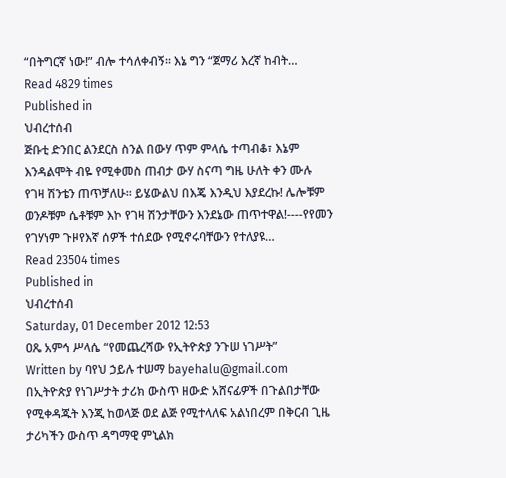“በትግርኛ ነው!” ብሎ ተሳለቀብኝ፡፡ እኔ ግን “ጀማሪ እረኛ ከብት…
Read 4829 times
Published in
ህብረተሰብ
ጅቡቲ ድንበር ልንደርስ ስንል በውሃ ጥም ምላሴ ተጣብቆ፣ እኔም እንዳልሞት ብዬ የሚቀመስ ጠብታ ውሃ ስናጣ ግዜ ሁለት ቀን ሙሉ የገዛ ሽንቴን ጠጥቻለሁ፡፡ ይሄውልህ በእጄ እንዲህ እያደረኩ! ሌሎቹም ወንዶቹም ሴቶቹም እኮ የገዛ ሽንታቸውን እንደኔው ጠጥተዋል!----የየመን የገሃነም ጉዞየእኛ ሰዎች ተሰደው የሚኖሩባቸውን የተለያዩ…
Read 23504 times
Published in
ህብረተሰብ
Saturday, 01 December 2012 12:53
ዐጼ አምኅ ሥላሴ “የመጨረሻው የኢትዮጵያ ንጉሠ ነገሥት”
Written by ባየህ ኃይሉ ተሠማ bayehalu@gmail.com
በኢትዮጵያ የነገሥታት ታሪክ ውስጥ ዘውድ አሸናፊዎች በጉልበታቸው የሚቀዳጁት እንጂ ከወላጅ ወደ ልጅ የሚተላለፍ አልነበረም በቅርብ ጊዜ ታሪካችን ውስጥ ዳግማዊ ምኒልክ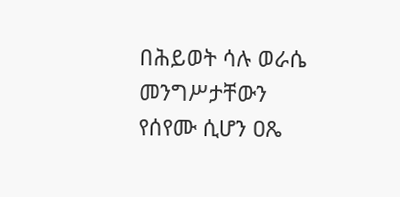በሕይወት ሳሉ ወራሴ መንግሥታቸውን የሰየሙ ሲሆን ዐጼ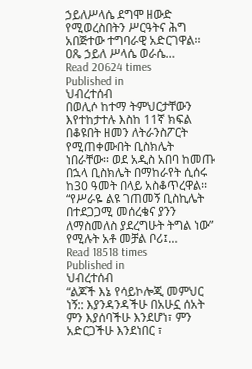ኃይለሥላሴ ደግሞ ዘውድ የሚወረስበትን ሥርዓትና ሕግ አበጅተው ተግባራዊ አድርገዋል፡፡ ዐጼ ኃይለ ሥላሴ ወራሴ…
Read 20624 times
Published in
ህብረተሰብ
በወሊሶ ከተማ ትምህርታቸውን እየተከታተሉ እስከ 11ኛ ክፍል በቆዩበት ዘመን ለትራንስፖርት የሚጠቀሙበት ቢስክሌት ነበራቸው፡፡ ወደ አዲስ አበባ ከመጡ በኋላ ቢስክሌት በማከራየት ሲሰሩ ከ30 ዓመት በላይ አስቆጥረዋል፡፡ “የሥራዬ ልዩ ገጠመኝ ቢስኪሌት በተደጋጋሚ መሰረቄና ያንን ለማስመለስ ያደረግሁት ትግል ነው” የሚሉት አቶ መቻል ቦሪ፤…
Read 18518 times
Published in
ህብረተሰብ
“ልጆች እኔ የሳይኮሎጂ መምህር ነኝ:: እያንዳንዳችሁ በአሁኗ ሰአት ምን እያሰባችሁ እንደሆነ፣ ምን አድርጋችሁ እንደነበር ፣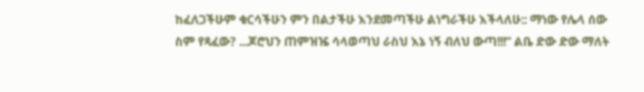ከፈለጋችሁም ቁርሳችሁን ምን በልታችሁ እንደመጣችሁ ልነግራችሁ እችላለሁ:: ማነው የሌላ ሰው ስም የጻፈው? ...ጆሮህን ጠምዝዤ ሳላወጣህ ራስህ እኔ ነኝ ብለህ ውጣ!!!” ልቤ ድው ድው ማለት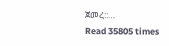ጀመረ::…
Read 35805 times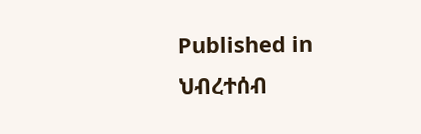Published in
ህብረተሰብ